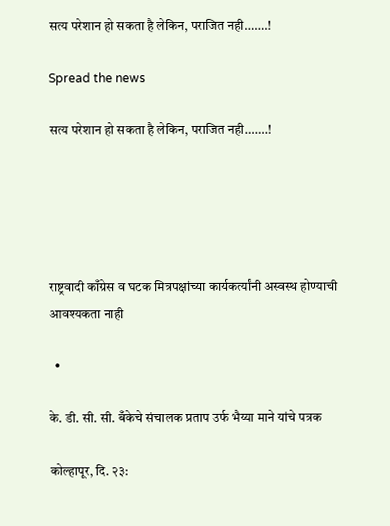सत्य परेशान हो सकता है लेकिन, पराजित नही…….!

Spread the news

सत्य परेशान हो सकता है लेकिन, पराजित नही…….!





राष्ट्रवादी काँग्रेस व घटक मित्रपक्षांच्या कार्यकर्त्यांनी अस्वस्थ होण्याची आवश्यकता नाही

  •

के. डी. सी. सी. बँकेचे संचालक प्रताप उर्फ भैय्या माने यांचे पत्रक

कोल्हापूर, दि. २३: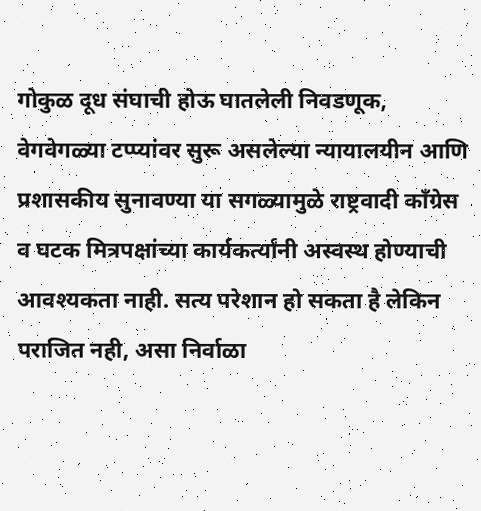गोकुळ दूध संघाची होऊ घातलेली निवडणूक, वेगवेगळ्या टप्प्यांवर सुरू असलेल्या न्यायालयीन आणि प्रशासकीय सुनावण्या या सगळ्यामुळे राष्ट्रवादी काँग्रेस व घटक मित्रपक्षांच्या कार्यकर्त्यांनी अस्वस्थ होण्याची आवश्यकता नाही. सत्य परेशान हो सकता है लेकिन पराजित नही, असा निर्वाळा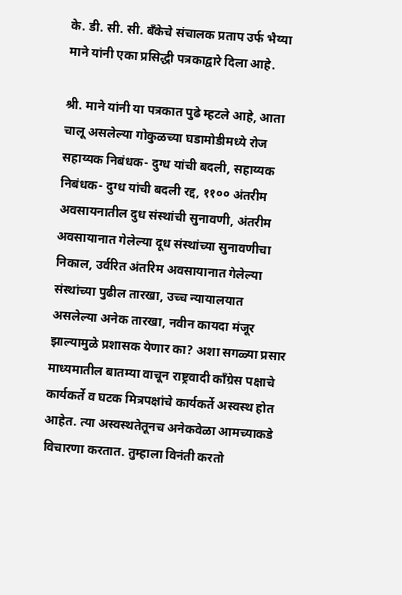के. डी. सी. सी. बँकेचे संचालक प्रताप उर्फ भैय्या माने यांनी एका प्रसिद्धी पत्रकाद्वारे दिला आहे.

श्री. माने यांनी या पत्रकात पुढे म्हटले आहे, आता चालू असलेल्या गोकुळच्या घडामोडीमध्ये रोज सहाय्यक निबंधक- दुग्ध यांची बदली, सहाय्यक निबंधक- दुग्ध यांची बदली रद्द, ११०० अंतरीम अवसायनातील दुध संस्थांची सुनावणी, अंतरीम अवसायानात गेलेल्या दूध संस्थांच्या सुनावणीचा निकाल, उर्वरित अंतरिम अवसायानात गेलेल्या संस्थांच्या पुढील तारखा, उच्च न्यायालयात असलेल्या अनेक तारखा, नवीन कायदा मंजूर झाल्यामुळे प्रशासक येणार‌ का? अशा सगळ्या प्रसार माध्यमातील बातम्या वाचून राष्ट्रवादी काँग्रेस पक्षाचे कार्यकर्ते व घटक मित्रपक्षांचे कार्यकर्ते अस्वस्थ होत आहेत. त्या अस्वस्थतेतूनच अनेकवेळा आमच्याकडे विचारणा करतात. तुम्हाला विनंती करतो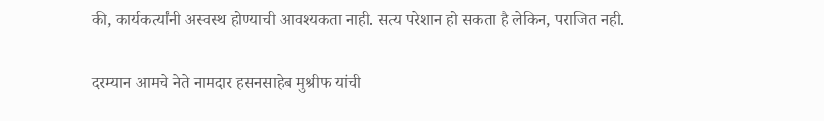की, कार्यकर्त्यांनी अस्वस्थ होण्याची आवश्यकता नाही. सत्य परेशान हो सकता है लेकिन, पराजित नही.

दरम्यान आमचे नेते नामदार हसनसाहेब मुश्रीफ यांची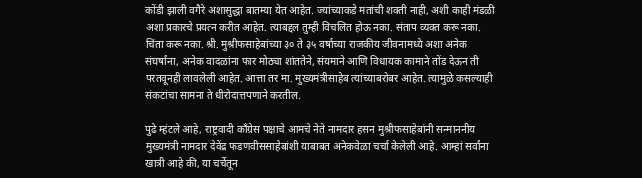कोंडी झाली वगैरे अशासुद्धा बातम्या येत आहेत. ज्यांच्याकडे मतांची शक्ती नाही, अशी काही मंडळी अशा प्रकारचे प्रयत्न करीत आहेत. त्याबद्दल तुम्ही विचलित होऊ नका. संताप व्यक्त करू नका. चिंता करू नका. श्री. मुश्रीफसाहेबांच्या ३० ते ३५ वर्षाच्या राजकीय जीवनामध्ये अशा अनेक संघर्षांना, अनेक वादळांना फार मोठ्या शांततेने, संयमाने आणि विधायक कामाने तोंड देऊन ती परतवूनही लावलेली आहेत. आत्ता तर मा. मुख्यमंत्रीसाहेब त्यांच्याबरोबर आहेत. त्यामुळे कसल्याही संकटांचा सामना ते धीरोदात्तपणाने करतील.

पुढे म्हंटले आहे, राष्ट्रवादी काँग्रेस पक्षाचे आमचे नेते नामदार हसन मुश्रीफसाहेबांनी सन्माननीय मुख्यमंत्री नामदार देवेंद्र फडणवीससाहेबांशी याबाबत अनेकवेळा चर्चा केलेली आहे. आम्हां सर्वांना खात्री आहे की, या चर्चेतून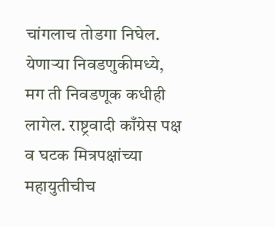चांगलाच तोडगा निघेल. येणाऱ्या निवडणुकीमध्ये, मग ती निवडणूक कधीही लागेल. राष्ट्रवादी काँग्रेस पक्ष व घटक मित्रपक्षांच्या महायुतीचीच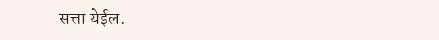सत्ता येईल.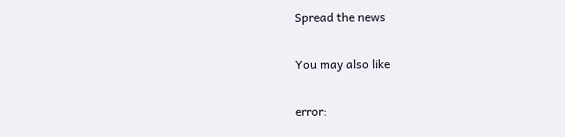Spread the news

You may also like

error: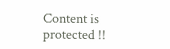Content is protected !!